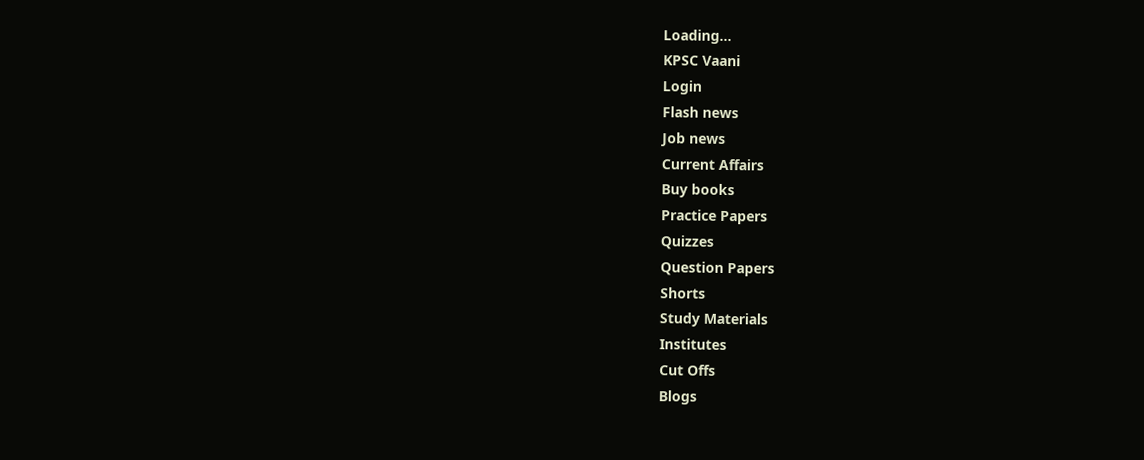Loading...
KPSC Vaani
Login
Flash news
Job news
Current Affairs
Buy books
Practice Papers
Quizzes
Question Papers
Shorts
Study Materials
Institutes
Cut Offs
Blogs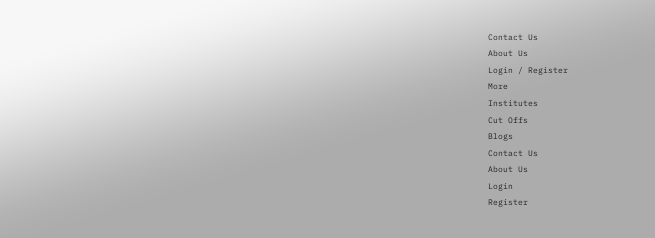Contact Us
About Us
Login / Register
More
Institutes
Cut Offs
Blogs
Contact Us
About Us
Login
Register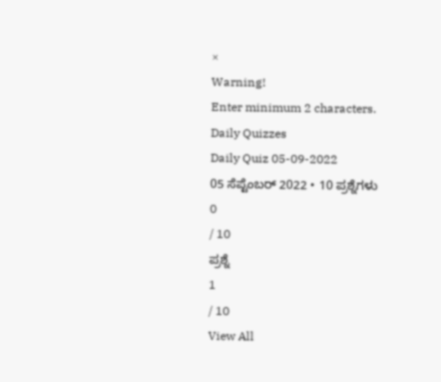×
Warning!
Enter minimum 2 characters.
Daily Quizzes
Daily Quiz 05-09-2022
05 ಸೆಪ್ಟೆಂಬರ್ 2022 • 10 ಪ್ರಶ್ನೆಗಳು
0
/ 10
ಪ್ರಶ್ನೆ
1
/ 10
View All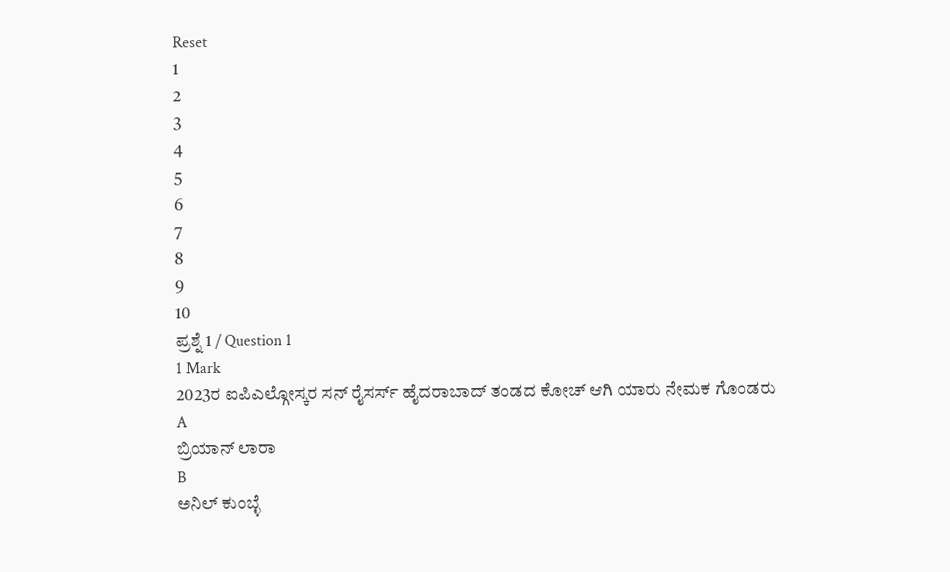Reset
1
2
3
4
5
6
7
8
9
10
ಪ್ರಶ್ನೆ 1 / Question 1
1 Mark
2023ರ ಐಪಿಎಲ್ಗೋಸ್ಕರ ಸನ್ ರೈಸರ್ಸ್ ಹೈದರಾಬಾದ್ ತಂಡದ ಕೋಚ್ ಆಗಿ ಯಾರು ನೇಮಕ ಗೊಂಡರು
A
ಬ್ರಿಯಾನ್ ಲಾರಾ
B
ಅನಿಲ್ ಕುಂಬ್ಳೆ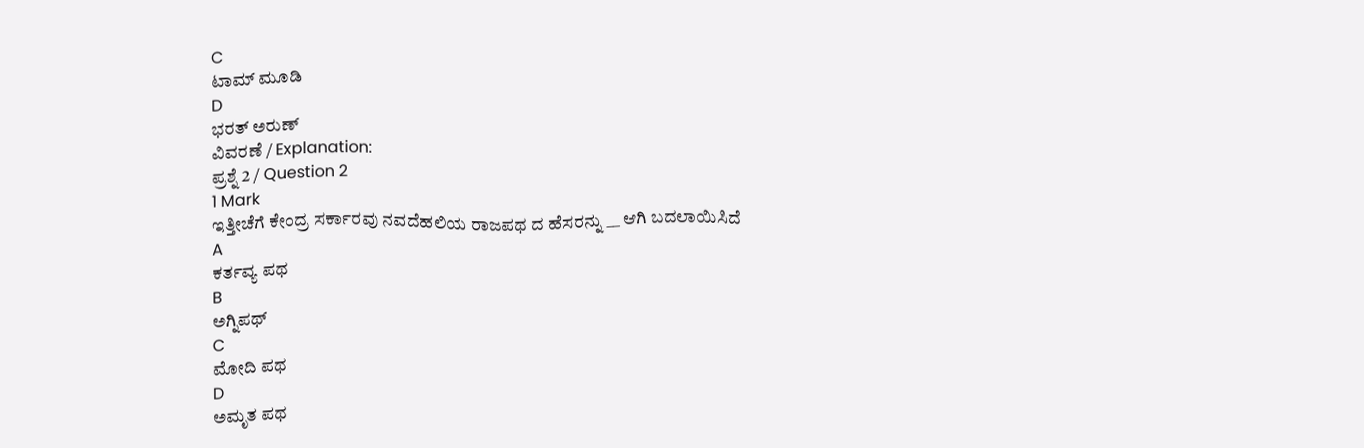C
ಟಾಮ್ ಮೂಡಿ
D
ಭರತ್ ಅರುಣ್
ವಿವರಣೆ / Explanation:
ಪ್ರಶ್ನೆ 2 / Question 2
1 Mark
ಇತ್ತೀಚೆಗೆ ಕೇಂದ್ರ ಸರ್ಕಾರವು ನವದೆಹಲಿಯ ರಾಜಪಥ ದ ಹೆಸರನ್ನು __ ಆಗಿ ಬದಲಾಯಿಸಿದೆ
A
ಕರ್ತವ್ಯ ಪಥ
B
ಅಗ್ನಿಪಥ್
C
ಮೋದಿ ಪಥ
D
ಅಮೃತ ಪಥ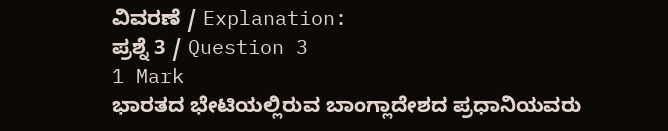ವಿವರಣೆ / Explanation:
ಪ್ರಶ್ನೆ 3 / Question 3
1 Mark
ಭಾರತದ ಭೇಟಿಯಲ್ಲಿರುವ ಬಾಂಗ್ಲಾದೇಶದ ಪ್ರಧಾನಿಯವರು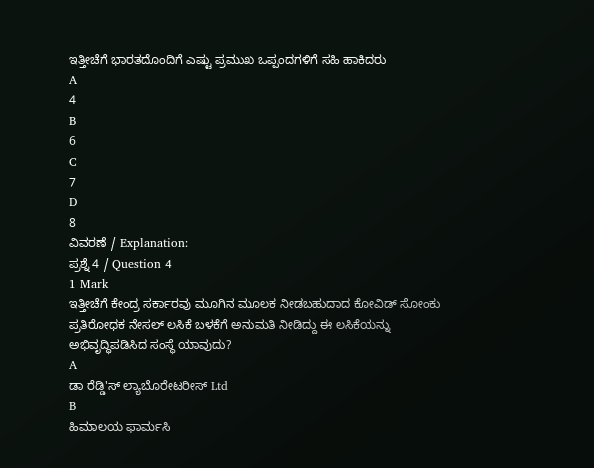ಇತ್ತೀಚೆಗೆ ಭಾರತದೊಂದಿಗೆ ಎಷ್ಟು ಪ್ರಮುಖ ಒಪ್ಪಂದಗಳಿಗೆ ಸಹಿ ಹಾಕಿದರು
A
4
B
6
C
7
D
8
ವಿವರಣೆ / Explanation:
ಪ್ರಶ್ನೆ 4 / Question 4
1 Mark
ಇತ್ತೀಚೆಗೆ ಕೇಂದ್ರ ಸರ್ಕಾರವು ಮೂಗಿನ ಮೂಲಕ ನೀಡಬಹುದಾದ ಕೋವಿಡ್ ಸೋಂಕು ಪ್ರತಿರೋಧಕ ನೇಸಲ್ ಲಸಿಕೆ ಬಳಕೆಗೆ ಅನುಮತಿ ನೀಡಿದ್ದು ಈ ಲಸಿಕೆಯನ್ನು ಅಭಿವೃದ್ಧಿಪಡಿಸಿದ ಸಂಸ್ಥೆ ಯಾವುದು?
A
ಡಾ ರೆಡ್ಡಿ'ಸ್ ಲ್ಯಾಬೊರೇಟರೀಸ್ Ltd
B
ಹಿಮಾಲಯ ಫಾರ್ಮಸಿ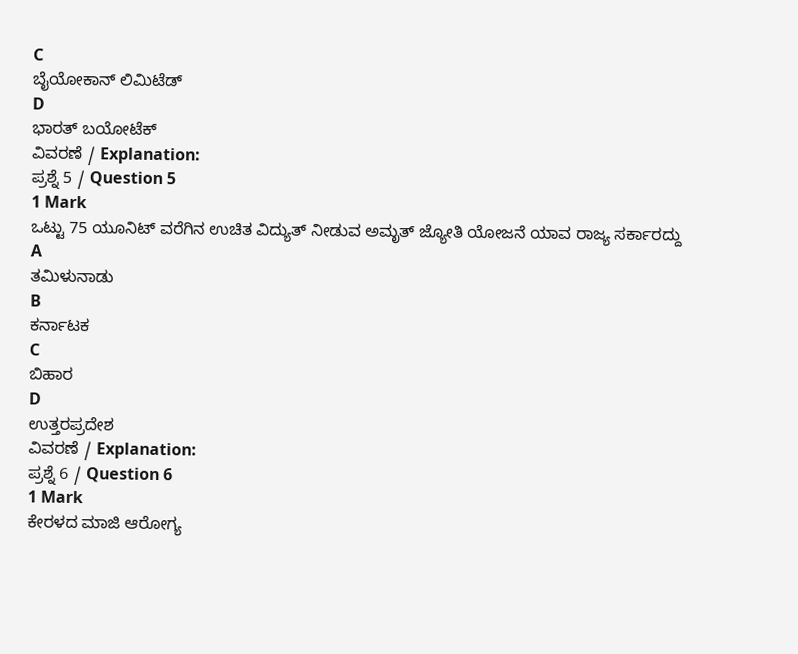C
ಬೈಯೋಕಾನ್ ಲಿಮಿಟೆಡ್
D
ಭಾರತ್ ಬಯೋಟೆಕ್
ವಿವರಣೆ / Explanation:
ಪ್ರಶ್ನೆ 5 / Question 5
1 Mark
ಒಟ್ಟು 75 ಯೂನಿಟ್ ವರೆಗಿನ ಉಚಿತ ವಿದ್ಯುತ್ ನೀಡುವ ಅಮೃತ್ ಜ್ಯೋತಿ ಯೋಜನೆ ಯಾವ ರಾಜ್ಯ ಸರ್ಕಾರದ್ದು
A
ತಮಿಳುನಾಡು
B
ಕರ್ನಾಟಕ
C
ಬಿಹಾರ
D
ಉತ್ತರಪ್ರದೇಶ
ವಿವರಣೆ / Explanation:
ಪ್ರಶ್ನೆ 6 / Question 6
1 Mark
ಕೇರಳದ ಮಾಜಿ ಆರೋಗ್ಯ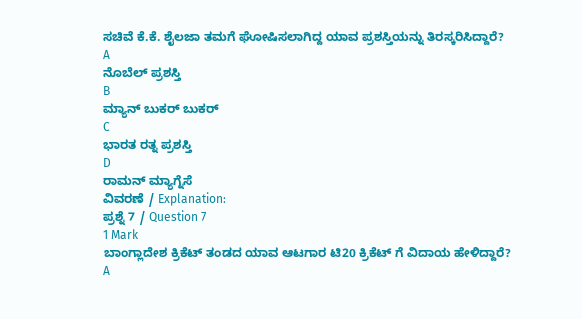ಸಚಿವೆ ಕೆ.ಕೆ. ಶೈಲಜಾ ತಮಗೆ ಘೋಷಿಸಲಾಗಿದ್ದ ಯಾವ ಪ್ರಶಸ್ತಿಯನ್ನು ತಿರಸ್ಕರಿಸಿದ್ದಾರೆ?
A
ನೊಬೆಲ್ ಪ್ರಶಸ್ತಿ
B
ಮ್ಯಾನ್ ಬುಕರ್ ಬುಕರ್
C
ಭಾರತ ರತ್ನ ಪ್ರಶಸ್ತಿ
D
ರಾಮನ್ ಮ್ಯಾಗ್ನೆಸೆ
ವಿವರಣೆ / Explanation:
ಪ್ರಶ್ನೆ 7 / Question 7
1 Mark
ಬಾಂಗ್ಲಾದೇಶ ಕ್ರಿಕೆಟ್ ತಂಡದ ಯಾವ ಆಟಗಾರ ಟಿ20 ಕ್ರಿಕೆಟ್ ಗೆ ವಿದಾಯ ಹೇಳಿದ್ದಾರೆ?
A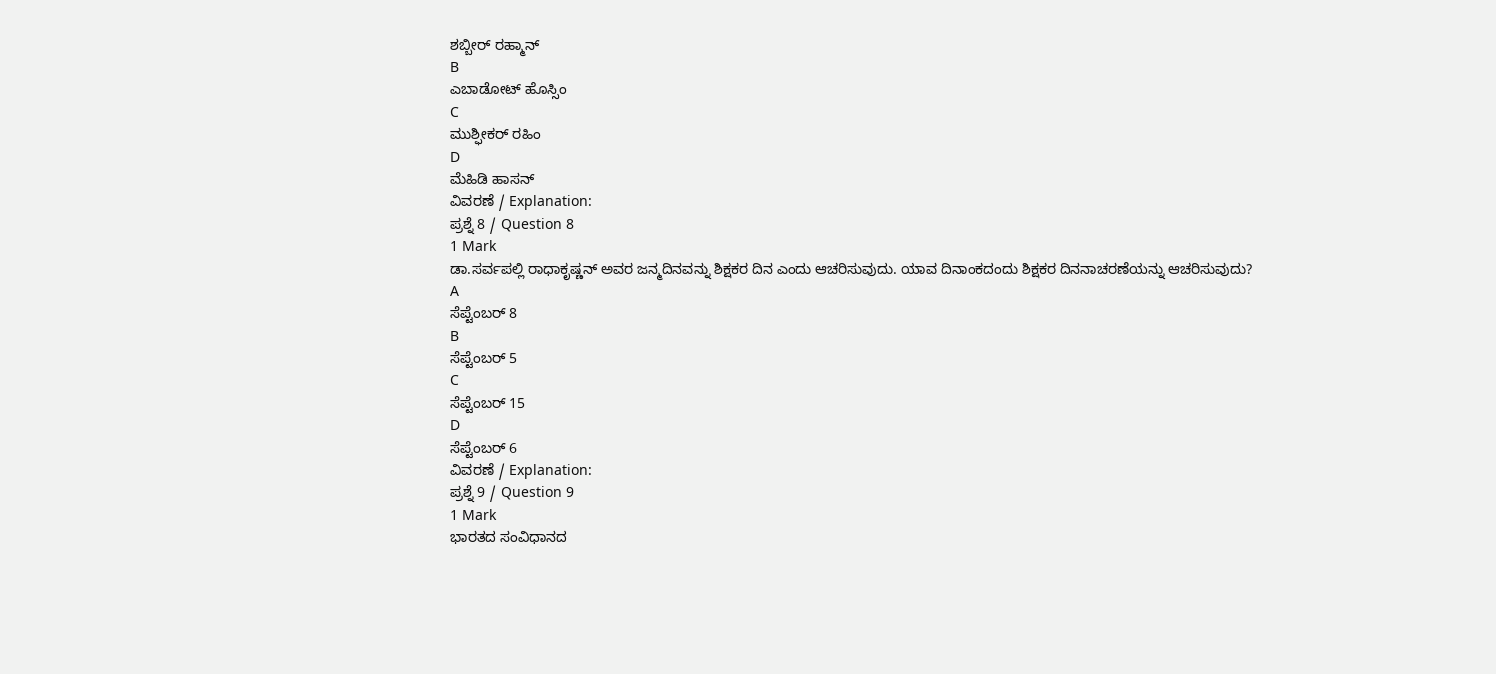ಶಬ್ಬೀರ್ ರಹ್ಮಾನ್
B
ಎಬಾಡೋಟ್ ಹೊಸ್ಸಿಂ
C
ಮುಶ್ಫೀಕರ್ ರಹಿಂ
D
ಮೆಹಿಡಿ ಹಾಸನ್
ವಿವರಣೆ / Explanation:
ಪ್ರಶ್ನೆ 8 / Question 8
1 Mark
ಡಾ.ಸರ್ವಪಲ್ಲಿ ರಾಧಾಕೃಷ್ಣನ್ ಅವರ ಜನ್ಮದಿನವನ್ನು ಶಿಕ್ಷಕರ ದಿನ ಎಂದು ಆಚರಿಸುವುದು. ಯಾವ ದಿನಾಂಕದಂದು ಶಿಕ್ಷಕರ ದಿನನಾಚರಣೆಯನ್ನು ಆಚರಿಸುವುದು?
A
ಸೆಪ್ಟೆಂಬರ್ 8
B
ಸೆಪ್ಟೆಂಬರ್ 5
C
ಸೆಪ್ಟೆಂಬರ್ 15
D
ಸೆಪ್ಟೆಂಬರ್ 6
ವಿವರಣೆ / Explanation:
ಪ್ರಶ್ನೆ 9 / Question 9
1 Mark
ಭಾರತದ ಸಂವಿಧಾನದ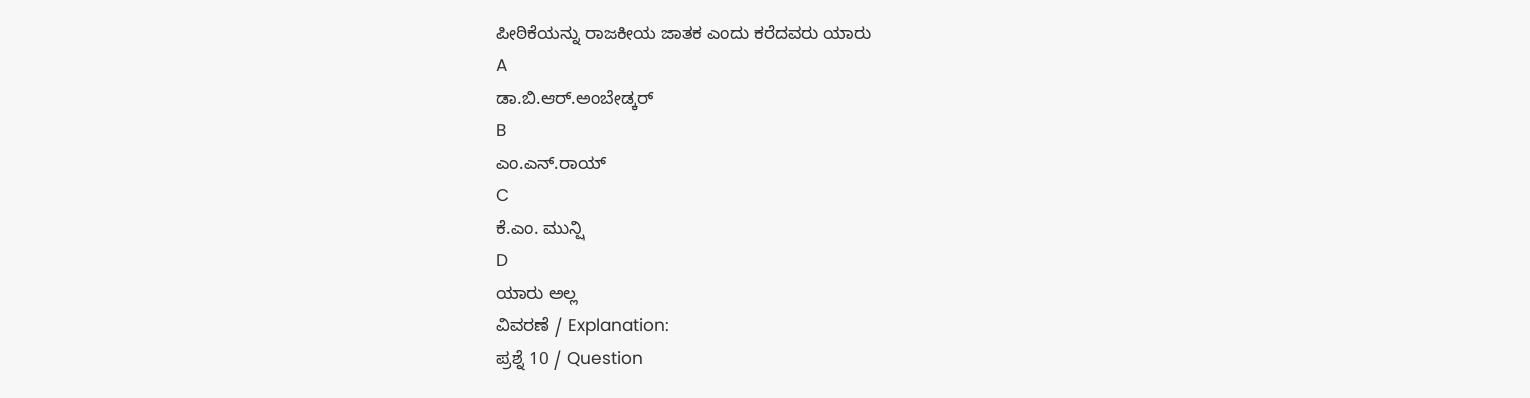ಪೀಠಿಕೆಯನ್ನು ರಾಜಕೀಯ ಜಾತಕ ಎಂದು ಕರೆದವರು ಯಾರು
A
ಡಾ.ಬಿ.ಆರ್.ಅಂಬೇಡ್ಕರ್
B
ಎಂ.ಎನ್.ರಾಯ್
C
ಕೆ.ಎಂ. ಮುನ್ಷಿ
D
ಯಾರು ಅಲ್ಲ
ವಿವರಣೆ / Explanation:
ಪ್ರಶ್ನೆ 10 / Question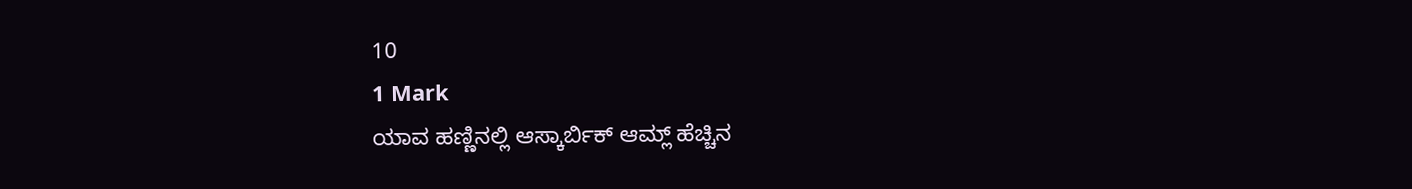10
1 Mark
ಯಾವ ಹಣ್ಣಿನಲ್ಲಿ ಆಸ್ಕಾರ್ಬಿಕ್ ಆಮ್ಲ್ ಹೆಚ್ಚಿನ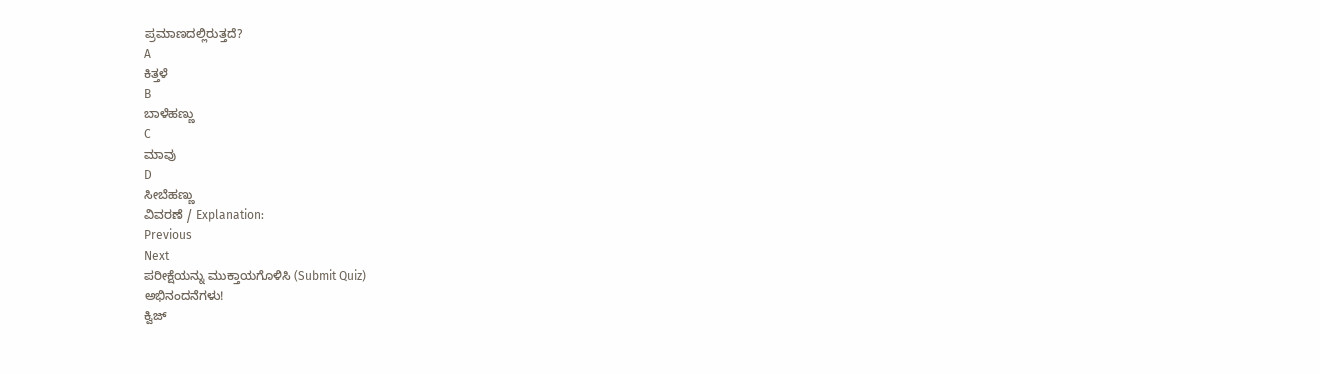ಪ್ರಮಾಣದಲ್ಲಿರುತ್ತದೆ?
A
ಕಿತ್ತಳೆ
B
ಬಾಳೆಹಣ್ಣು
C
ಮಾವು
D
ಸೀಬೆಹಣ್ಣು
ವಿವರಣೆ / Explanation:
Previous
Next
ಪರೀಕ್ಷೆಯನ್ನು ಮುಕ್ತಾಯಗೊಳಿಸಿ (Submit Quiz)
ಅಭಿನಂದನೆಗಳು!
ಕ್ವಿಜ್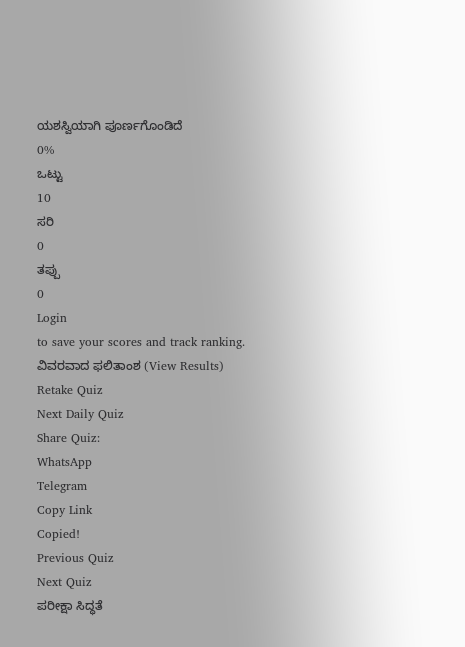ಯಶಸ್ವಿಯಾಗಿ ಪೂರ್ಣಗೊಂಡಿದೆ
0%
ಒಟ್ಟು
10
ಸರಿ
0
ತಪ್ಪು
0
Login
to save your scores and track ranking.
ವಿವರವಾದ ಫಲಿತಾಂಶ (View Results)
Retake Quiz
Next Daily Quiz
Share Quiz:
WhatsApp
Telegram
Copy Link
Copied!
Previous Quiz
Next Quiz
ಪರೀಕ್ಷಾ ಸಿದ್ಧತೆ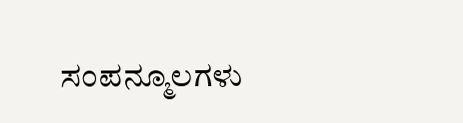ಸಂಪನ್ಮೂಲಗಳು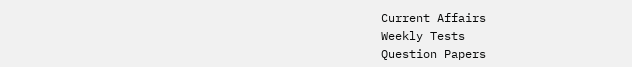Current Affairs
Weekly Tests
Question Papers